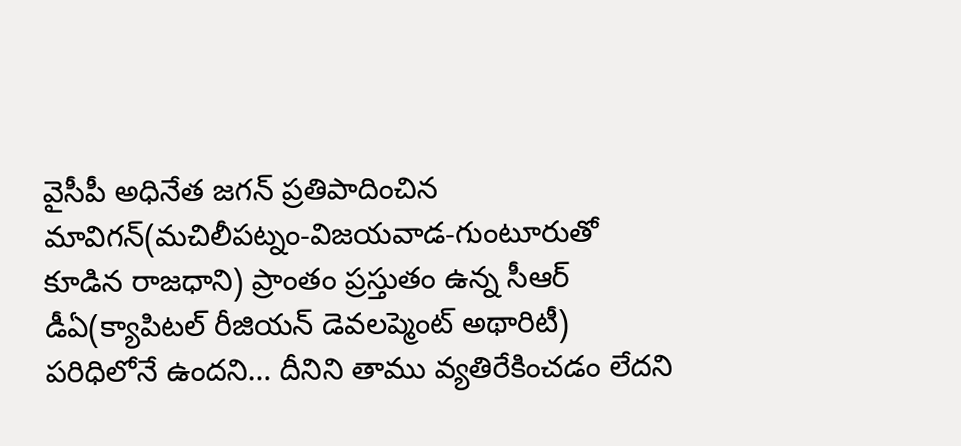వైసీపీ అధినేత జగన్ ప్రతిపాదించిన మావిగన్(మచిలీపట్నం-విజయవాడ-గుంటూరుతో కూడిన రాజధాని) ప్రాంతం ప్రస్తుతం ఉన్న సీఆర్ డీఏ(క్యాపిటల్ రీజియన్ డెవలప్మెంట్ అథారిటీ) పరిధిలోనే ఉందని… దీనిని తాము వ్యతిరేకించడం లేదని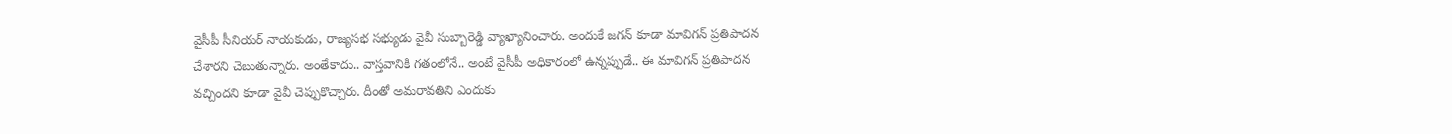వైసీపీ సీనియర్ నాయకుడు, రాజ్యసభ సభ్యుడు వైవీ సుబ్బారెడ్డి వ్యాఖ్యానించారు. అందుకే జగన్ కూడా మావిగన్ ప్రతిపాదన చేశారని చెబుతున్నారు. అంతేకాదు.. వాస్తవానికి గతంలోనే.. అంటే వైసీపీ అధికారంలో ఉన్నప్పుడే.. ఈ మావిగన్ ప్రతిపాదన వచ్చిందని కూడా వైవీ చెప్పుకొచ్చారు. దీంతో అమరావతిని ఎందుకు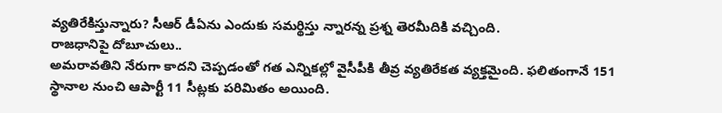వ్యతిరేకిస్తున్నారు? సీఆర్ డీఏను ఎందుకు సమర్థిస్తు న్నారన్న ప్రశ్న తెరమీదికి వచ్చింది.
రాజధానిపై దోబూచులు..
అమరావతిని నేరుగా కాదని చెప్పడంతో గత ఎన్నికల్లో వైసీపీకి తీవ్ర వ్యతిరేకత వ్యక్తమైంది. ఫలితంగానే 151 స్థానాల నుంచి ఆపార్టీ 11 సీట్లకు పరిమితం అయింది.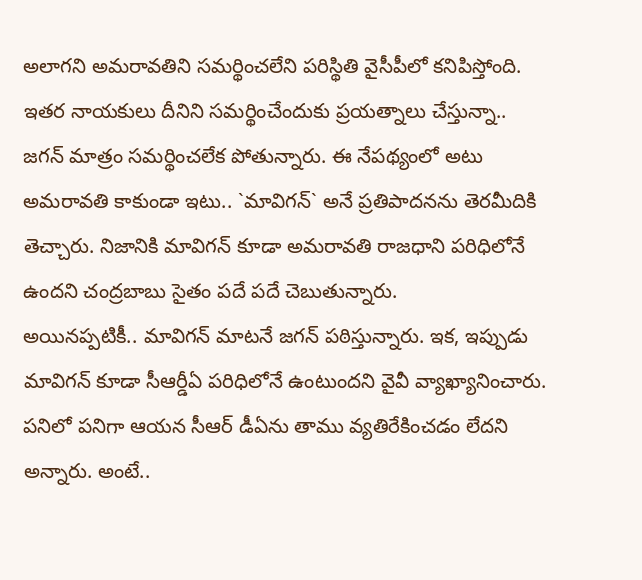అలాగని అమరావతిని సమర్థించలేని పరిస్థితి వైసీపీలో కనిపిస్తోంది. ఇతర నాయకులు దీనిని సమర్థించేందుకు ప్రయత్నాలు చేస్తున్నా.. జగన్ మాత్రం సమర్థించలేక పోతున్నారు. ఈ నేపథ్యంలో అటు అమరావతి కాకుండా ఇటు.. `మావిగన్` అనే ప్రతిపాదనను తెరమీదికి తెచ్చారు. నిజానికి మావిగన్ కూడా అమరావతి రాజధాని పరిధిలోనే ఉందని చంద్రబాబు సైతం పదే పదే చెబుతున్నారు.
అయినప్పటికీ.. మావిగన్ మాటనే జగన్ పఠిస్తున్నారు. ఇక, ఇప్పుడు మావిగన్ కూడా సీఆర్డీఏ పరిధిలోనే ఉంటుందని వైవీ వ్యాఖ్యానించారు. పనిలో పనిగా ఆయన సీఆర్ డీఏను తాము వ్యతిరేకించడం లేదని అన్నారు. అంటే..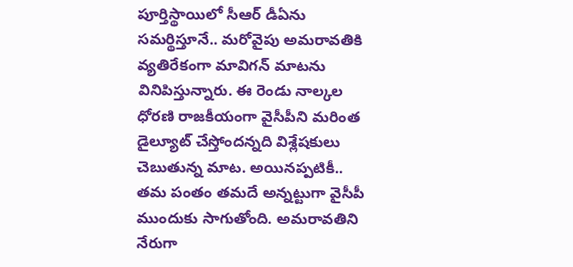పూర్తిస్థాయిలో సీఆర్ డీఏను సమర్థిస్తూనే.. మరోవైపు అమరావతికి వ్యతిరేకంగా మావిగన్ మాటను వినిపిస్తున్నారు. ఈ రెండు నాల్కల ధోరణి రాజకీయంగా వైసీపీని మరింత డైల్యూట్ చేస్తోందన్నది విశ్లేషకులు చెబుతున్న మాట. అయినప్పటికీ.. తమ పంతం తమదే అన్నట్టుగా వైసీపీ ముందుకు సాగుతోంది. అమరావతిని నేరుగా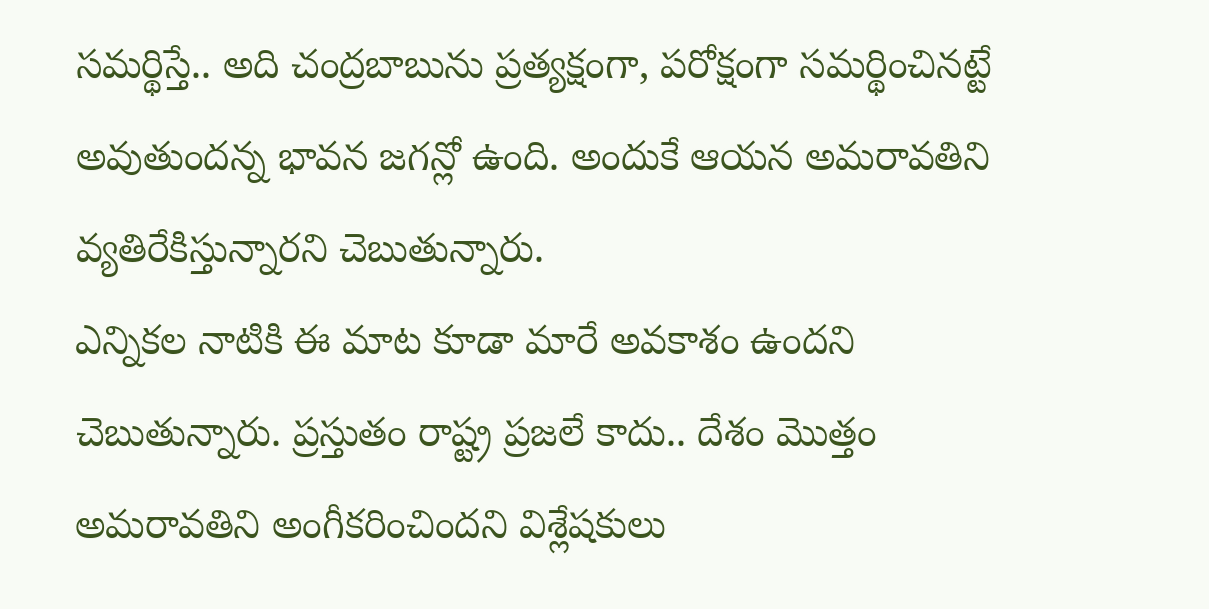సమర్థిస్తే.. అది చంద్రబాబును ప్రత్యక్షంగా, పరోక్షంగా సమర్థించినట్టే అవుతుందన్న భావన జగన్లో ఉంది. అందుకే ఆయన అమరావతిని వ్యతిరేకిస్తున్నారని చెబుతున్నారు.
ఎన్నికల నాటికి ఈ మాట కూడా మారే అవకాశం ఉందని చెబుతున్నారు. ప్రస్తుతం రాష్ట్ర ప్రజలే కాదు.. దేశం మొత్తం అమరావతిని అంగీకరించిందని విశ్లేషకులు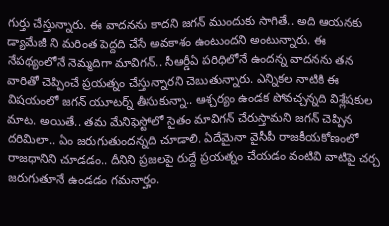గుర్తు చేస్తున్నారు. ఈ వాదనను కాదని జగన్ ముందుకు సాగితే.. అది ఆయనకు డ్యామేజీ ని మరింత పెద్దది చేసే అవకాశం ఉంటుందని అంటున్నారు. ఈ నేపథ్యంలోనే నెమ్మదిగా మావిగన్.. సీఆర్డీఏ పరిధిలోనే ఉందన్న వాదనను తన వారితో చెప్పించే ప్రయత్నం చేస్తున్నారని చెబుతున్నారు. ఎన్నికల నాటికి ఈ విషయంలో జగన్ యూటర్న్ తీసుకున్నా.. ఆశ్చర్యం ఉండక పోవచ్చన్నది విశ్లేషకుల మాట. అయితే.. తమ మేనిఫెస్టోలో సైతం మావిగన్ చేరుస్తామని జగన్ చెప్పిన దరిమిలా.. ఏం జరుగుతుందన్నది చూడాలి. ఏదేమైనా వైసీపీ రాజకీయకోణంలో రాజధానిని చూడడం.. దీనిని ప్రజలపై రుద్దే ప్రయత్నం చేయడం వంటివి వాటిపై చర్చ జరుగుతూనే ఉండడం గమనార్హం.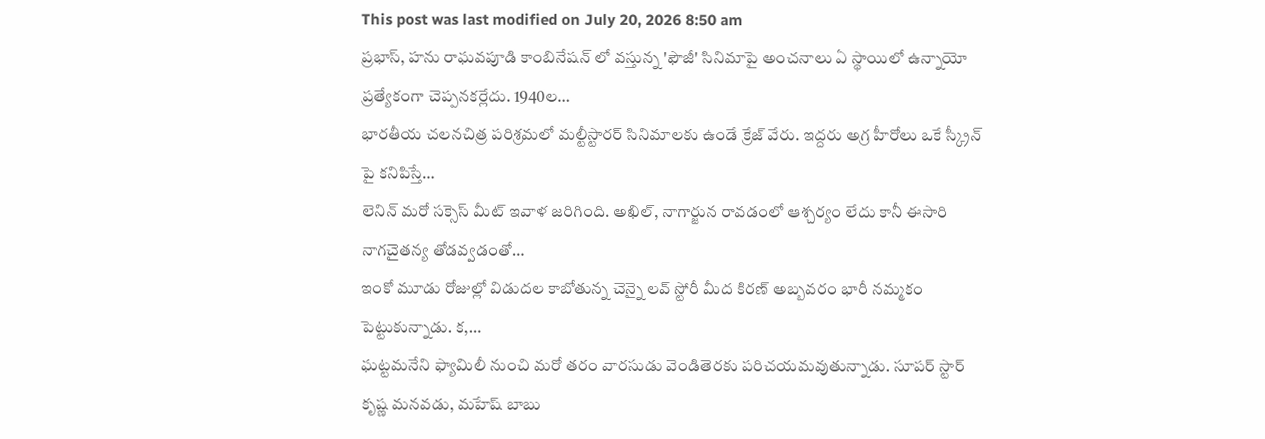This post was last modified on July 20, 2026 8:50 am
ప్రభాస్, హను రాఘవపూడి కాంబినేషన్ లో వస్తున్న 'ఫౌజీ' సినిమాపై అంచనాలు ఏ స్థాయిలో ఉన్నాయో ప్రత్యేకంగా చెప్పనకర్లేదు. 1940ల…
భారతీయ చలనచిత్ర పరిశ్రమలో మల్టీస్టారర్ సినిమాలకు ఉండే క్రేజ్ వేరు. ఇద్దరు అగ్ర హీరోలు ఒకే స్క్రీన్ పై కనిపిస్తే…
లెనిన్ మరో సక్సెస్ మీట్ ఇవాళ జరిగింది. అఖిల్, నాగార్జున రావడంలో ఆశ్చర్యం లేదు కానీ ఈసారి నాగచైతన్య తోడవ్వడంతో…
ఇంకో మూడు రోజుల్లో విడుదల కాబోతున్న చెన్నై లవ్ స్టోరీ మీద కిరణ్ అబ్బవరం భారీ నమ్మకం పెట్టుకున్నాడు. క,…
ఘట్టమనేని ఫ్యామిలీ నుంచి మరో తరం వారసుడు వెండితెరకు పరిచయమవుతున్నాడు. సూపర్ స్టార్ కృష్ణ మనవడు, మహేష్ బాబు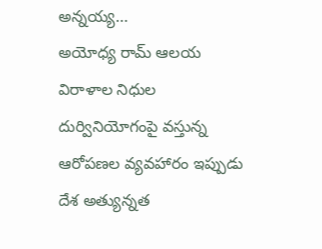అన్నయ్య…
అయోధ్య రామ్ ఆలయ విరాళాల నిధుల దుర్వినియోగంపై వస్తున్న ఆరోపణల వ్యవహారం ఇప్పుడు దేశ అత్యున్నత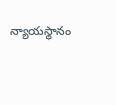న్యాయస్థానం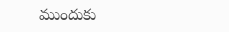ముందుకు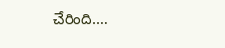చేరింది.…